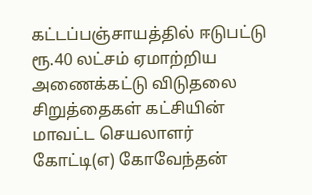கட்டப்பஞ்சாயத்தில் ஈடுபட்டு ரூ.40 லட்சம் ஏமாற்றிய அணைக்கட்டு விடுதலை சிறுத்தைகள் கட்சியின் மாவட்ட செயலாளர் கோட்டி(எ) கோவேந்தன்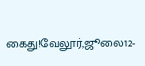கைது!வேலூர்,ஜூலை12-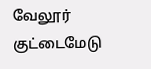வேலூர் குட்டைமேடு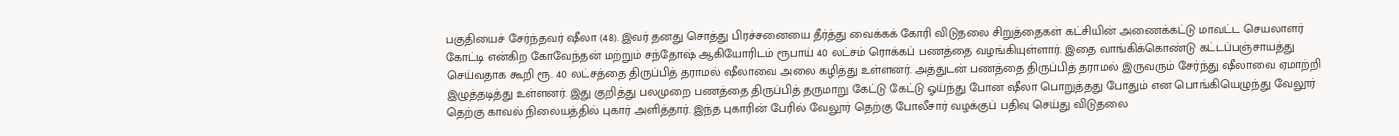பகுதியைச் சேர்ந்தவர் ஷீலா (48). இவர் தனது சொத்து பிரச்சனையை தீர்த்து வைக்கக் கோரி விடுதலை சிறுத்தைகள் கட்சியின் அணைக்கட்டு மாவட்ட செயலாளர் கோட்டி என்கிற கோவேந்தன் மற்றும் சந்தோஷ் ஆகியோரிடம் ரூபாய் 40 லட்சம் ரொக்கப் பணத்தை வழங்கியுள்ளார். இதை வாங்கிக்கொண்டு கட்டப்பஞ்சாயத்து செய்வதாக கூறி ரூ. 40 லட்சத்தை திருப்பித் தராமல் ஷீலாவை அலை கழித்து உள்ளனர். அத்துடன் பணத்தை திருப்பித் தராமல் இருவரும் சேர்ந்து ஷீலாவை ஏமாற்றி இழுத்தடித்து உள்ளனர். இது குறித்து பலமுறை பணத்தை திருப்பித் தருமாறு கேட்டு கேட்டு ஓய்ந்து போன ஷீலா பொறுத்தது போதும் என பொங்கியெழுந்து வேலூர் தெற்கு காவல் நிலையத்தில் புகார் அளித்தார். இந்த புகாரின் பேரில் வேலூர் தெற்கு போலீசார் வழக்குப் பதிவு செய்து விடுதலை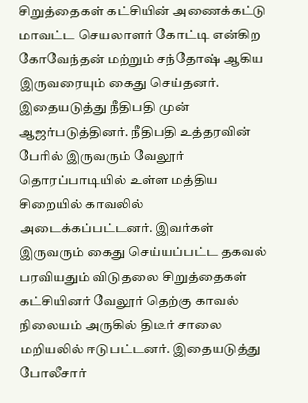சிறுத்தைகள் கட்சியின் அணைக்கட்டு மாவட்ட செயலாளர் கோட்டி என்கிற கோவேந்தன் மற்றும் சந்தோஷ் ஆகிய இருவரையும் கைது செய்தனர். இதையடுத்து நீதிபதி முன் ஆஜர்படுத்தினர். நீதிபதி உத்தரவின் பேரில் இருவரும் வேலூர் தொரப்பாடியில் உள்ள மத்திய சிறையில் காவலில் அடைக்கப்பட்டனர். இவர்கள் இருவரும் கைது செய்யப்பட்ட தகவல் பரவியதும் விடுதலை சிறுத்தைகள் கட்சியினர் வேலூர் தெற்கு காவல் நிலையம் அருகில் திடீர் சாலை மறியலில் ஈடுபட்டனர். இதையடுத்து போலீசார்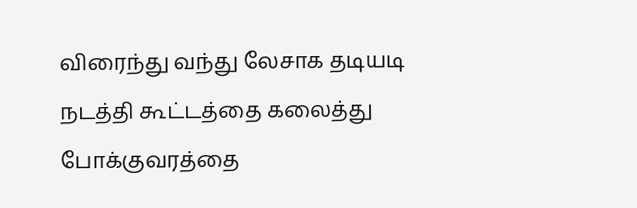விரைந்து வந்து லேசாக தடியடி நடத்தி கூட்டத்தை கலைத்து போக்குவரத்தை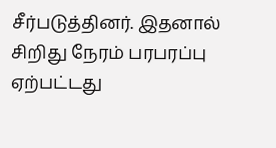சீர்படுத்தினர். இதனால் சிறிது நேரம் பரபரப்பு ஏற்பட்டது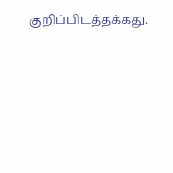குறிப்பிடத்தக்கது.